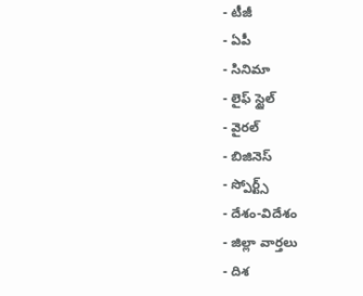- టీజీ
- ఏపీ
- సినిమా
- లైఫ్ స్టైల్
- వైరల్
- బిజినెస్
- స్పోర్ట్స్
- దేశం-విదేశం
- జిల్లా వార్తలు
- దిశ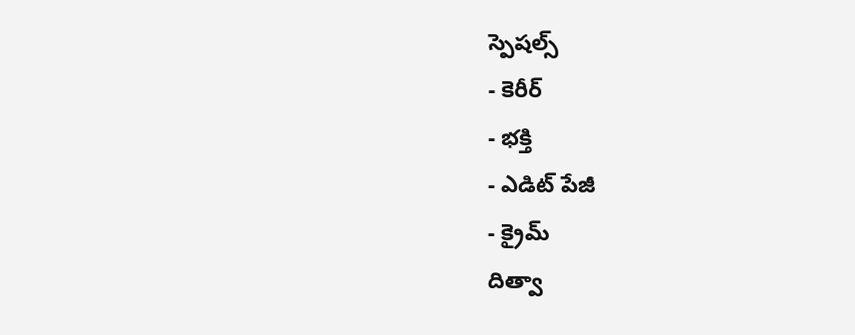స్పెషల్స్
- కెరీర్
- భక్తి
- ఎడిట్ పేజీ
- క్రైమ్
దిత్వా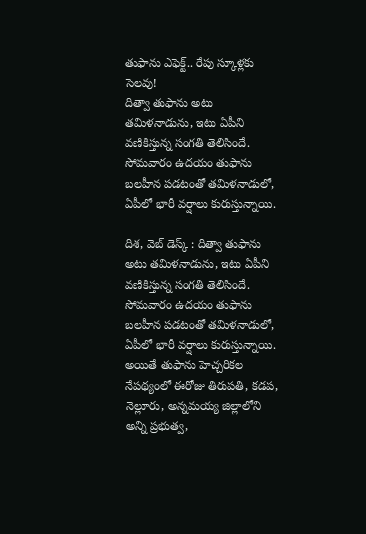తుఫాను ఎఫెక్ట్.. రేపు స్కూళ్లకు సెలవు!
దిత్వా తుఫాను అటు తమిళనాడును, ఇటు ఏపీని వణికిస్తున్న సంగతి తెలిసిందే. సోమవారం ఉదయం తుఫాను బలహీన పడటంతో తమిళనాడులో, ఏపీలో భారీ వర్షాలు కురుస్తున్నాయి.

దిశ, వెబ్ డెస్క్ : దిత్వా తుఫాను అటు తమిళనాడును, ఇటు ఏపీని వణికిస్తున్న సంగతి తెలిసిందే. సోమవారం ఉదయం తుఫాను బలహీన పడటంతో తమిళనాడులో, ఏపీలో భారీ వర్షాలు కురుస్తున్నాయి. అయితే తుఫాను హెచ్చరికల నేపథ్యంలో ఈరోజు తిరుపతి, కడప, నెల్లూరు, అన్నమయ్య జిల్లాలోని అన్ని ప్రభుత్వ,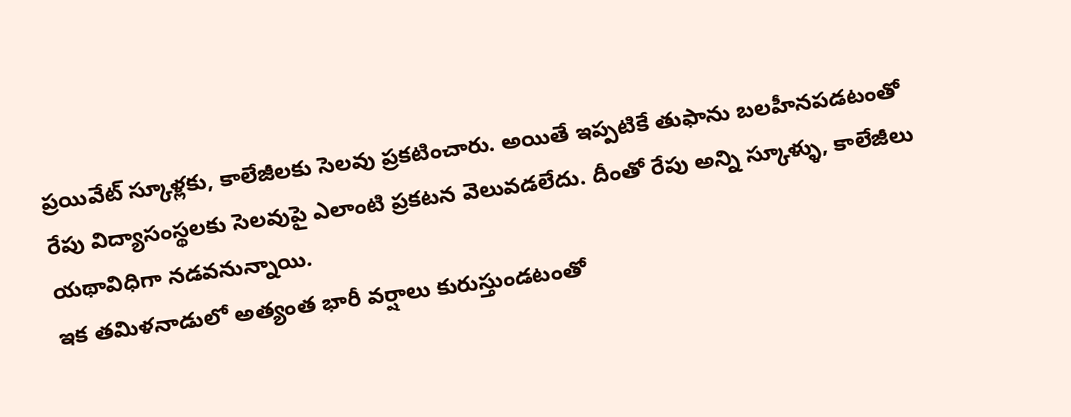ప్రయివేట్ స్కూళ్లకు, కాలేజీలకు సెలవు ప్రకటించారు. అయితే ఇప్పటికే తుఫాను బలహీనపడటంతో రేపు విద్యాసంస్థలకు సెలవుపై ఎలాంటి ప్రకటన వెలువడలేదు. దీంతో రేపు అన్ని స్కూళ్ళు, కాలేజీలు యథావిధిగా నడవనున్నాయి.
ఇక తమిళనాడులో అత్యంత భారీ వర్షాలు కురుస్తుండటంతో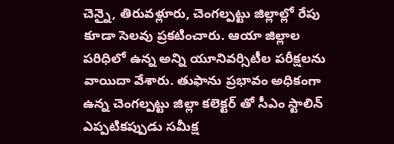చెన్నై, తిరువళ్లూరు, చెంగల్పట్టు జిల్లాల్లో రేపు కూడా సెలవు ప్రకటించారు. ఆయా జిల్లాల పరిధిలో ఉన్న అన్ని యూనివర్సిటీల పరీక్షలను వాయిదా వేశారు. తుఫాను ప్రభావం అధికంగా ఉన్న చెంగల్పట్టు జిల్లా కలెక్టర్ తో సీఎం స్టాలిన్ ఎప్పటికప్పుడు సమీక్ష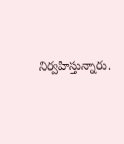నిర్వహిస్తున్నారు.